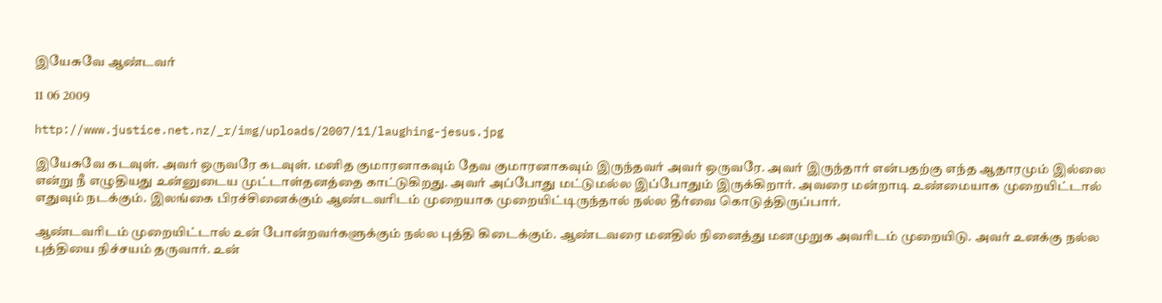இயேசுவே ஆண்டவர்

11 06 2009

http://www.justice.net.nz/_r/img/uploads/2007/11/laughing-jesus.jpg

இயேசுவே கடவுள். அவர் ஒருவரே கடவுள். மனித குமாரனாகவும் தேவ குமாரனாகவும் இருந்தவர் அவர் ஒருவரே. அவர் இருந்தார் என்பதற்கு எந்த ஆதாரமும் இல்லை என்று நீ எழுதியது உன்னுடைய முட்டாள்தனத்தை காட்டுகிறது. அவர் அப்போது மட்டுமல்ல இப்போதும் இருக்கிறார். அவரை மன்றாடி உண்மையாக முறையிட்டால் எதுவும் நடக்கும். இலங்கை பிரச்சினைக்கும் ஆண்டவரிடம் முறையாக முறையிட்டிருந்தால் நல்ல தீர்வை கொடுத்திருப்பார்.

ஆண்டவரிடம் முறையிட்டால் உன் போன்றவர்களுக்கும் நல்ல புத்தி கிடைக்கும். ஆண்டவரை மனதில் நினைத்து மனமுறுக அவரிடம் முறையிடு. அவர் உனக்கு நல்ல புத்தியை நிச்சயம் தருவார். உன்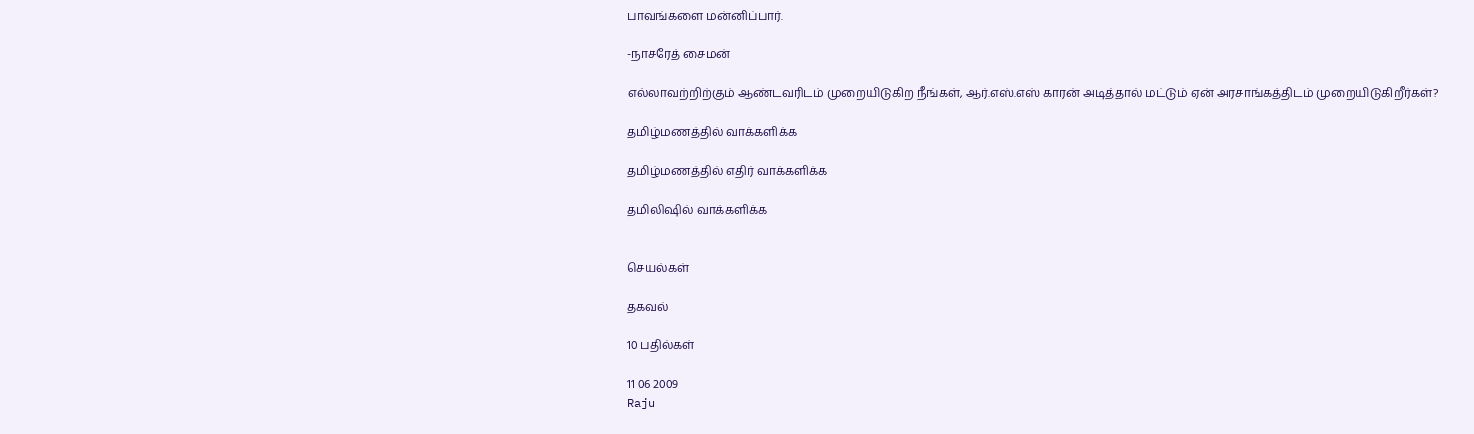பாவங்களை மன்னிப்பார்.

-நாசரேத் சைமன்

எல்லாவற்றிற்கும் ஆண்டவரிடம் முறையிடுகிற நீங்கள், ஆர்.எஸ்.எஸ் காரன் அடித்தால் மட்டும் ஏன் அரசாங்கத்திடம் முறையிடுகிறீர்கள்?

தமிழ்மணத்தில் வாக்களிக்க

தமிழ்மணத்தில் எதிர் வாக்களிக்க

தமிலிஷில் வாக்களிக்க


செயல்கள்

தகவல்

10 பதில்கள்

11 06 2009
Raju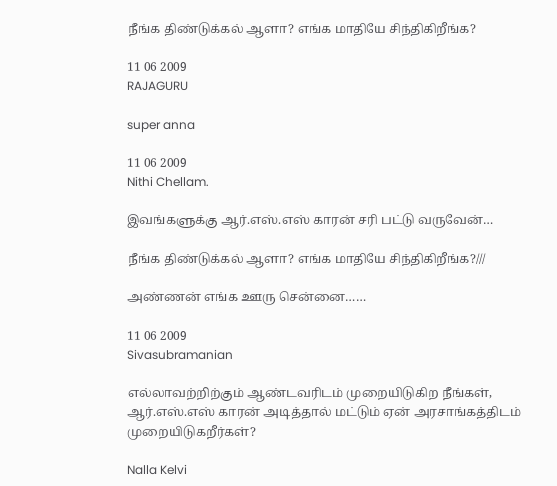நீங்க திண்டுக்கல் ஆளா? எங்க மாதியே சிந்திகிறீங்க?

11 06 2009
RAJAGURU

super anna

11 06 2009
Nithi Chellam.

இவங்களுக்கு ஆர்.எஸ்.எஸ் காரன் சரி பட்டு வருவேன்…

நீங்க திண்டுக்கல் ஆளா? எங்க மாதியே சிந்திகிறீங்க?///

அண்ணன் எங்க ஊரு சென்னை……

11 06 2009
Sivasubramanian

எல்லாவற்றிற்கும் ஆண்டவரிடம் முறையிடுகிற நீங்கள், ஆர்.எஸ்.எஸ் காரன் அடித்தால் மட்டும் ஏன் அரசாங்கத்திடம் முறையிடுகறீர்கள்?

Nalla Kelvi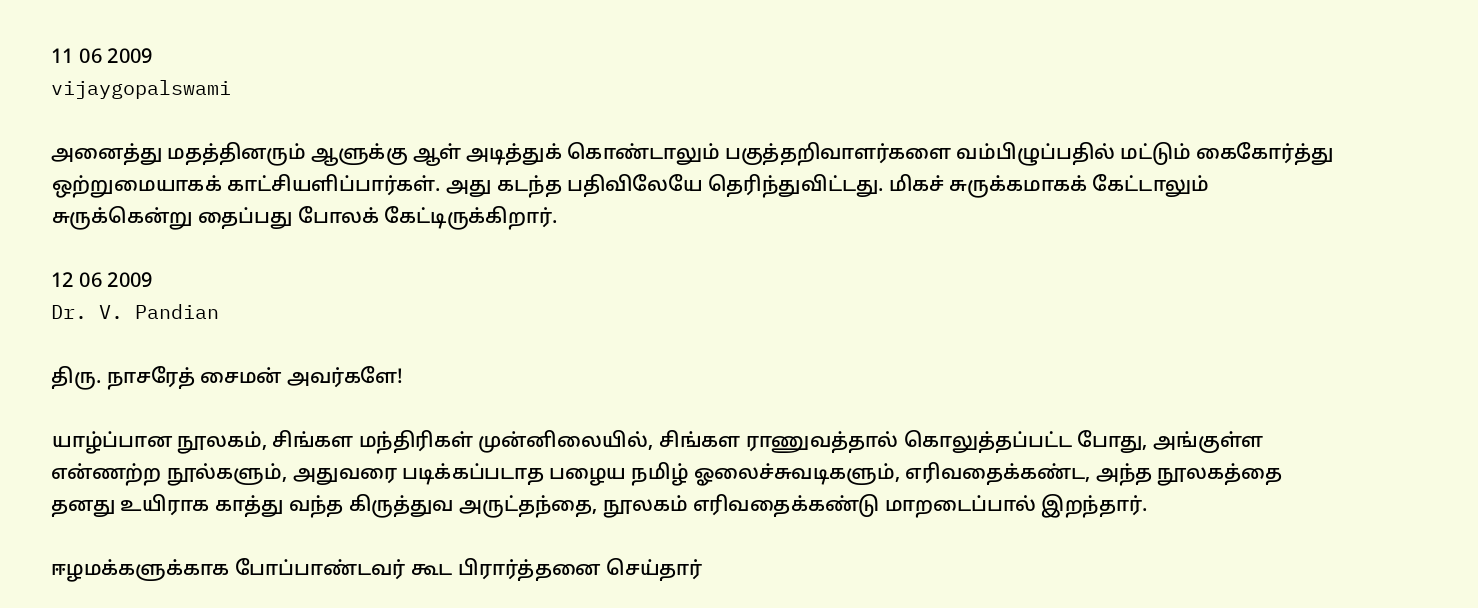11 06 2009
vijaygopalswami

அனைத்து மதத்தினரும் ஆளுக்கு ஆள் அடித்துக் கொண்டாலும் பகுத்தறிவாளர்களை வம்பிழுப்பதில் மட்டும் கைகோர்த்து ஒற்றுமையாகக் காட்சியளிப்பார்கள். அது கடந்த பதிவிலேயே தெரிந்துவிட்டது. மிகச் சுருக்கமாகக் கேட்டாலும் சுருக்கென்று தைப்பது போலக் கேட்டிருக்கிறார்.

12 06 2009
Dr. V. Pandian

திரு. நாசரேத் சைமன் அவர்களே!

யாழ்ப்பான நூலகம், சிங்கள மந்திரிகள் முன்னிலையில், சிங்கள ராணுவத்தால் கொலுத்தப்பட்ட போது, அங்குள்ள என்ணற்ற நூல்களும், அதுவரை படிக்கப்படாத பழைய நமிழ் ஓலைச்சுவடிகளும், எரிவதைக்கண்ட, அந்த நூலகத்தை தனது உயிராக காத்து வந்த கிருத்துவ அருட்தந்தை, நூலகம் எரிவதைக்கண்டு மாறடைப்பால் இறந்தார்.

ஈழமக்களுக்காக போப்பாண்டவர் கூட பிரார்த்தனை செய்தார்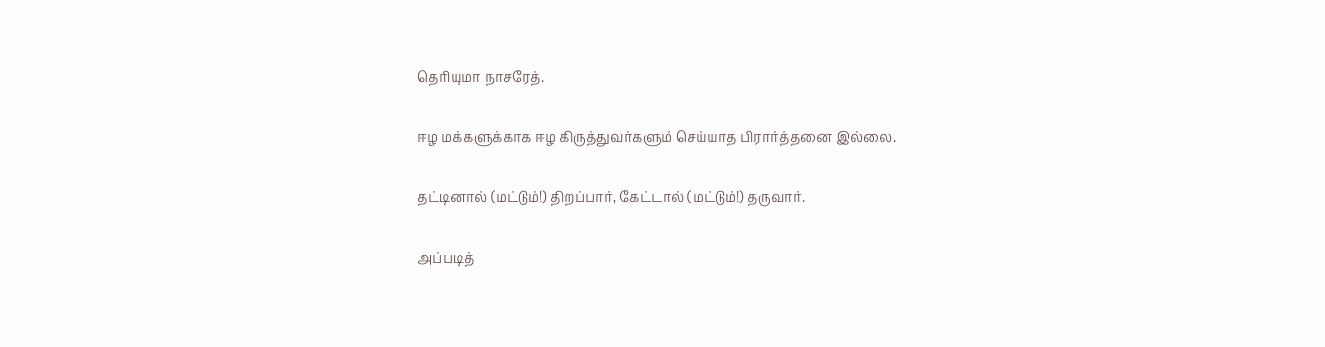தெரியுமா நாசரேத்.

ஈழ மக்களுக்காக ஈழ கிருத்துவர்களும் செய்யாத பிரார்த்தனை இல்லை.

தட்டினால் (மட்டும்!) திறப்பார், கேட்டால் (மட்டும்!) தருவார்.

அப்படித்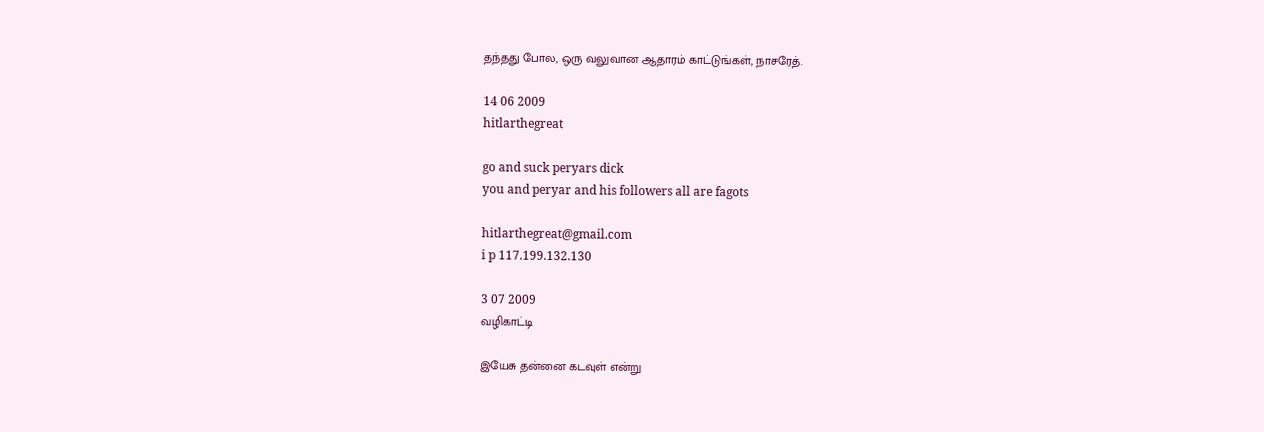தந்தது போல, ஒரு வலுவான ஆதாரம் காட்டுங்கள், நாசரேத்.

14 06 2009
hitlarthegreat

go and suck peryars dick
you and peryar and his followers all are fagots

hitlarthegreat@gmail.com
i p 117.199.132.130

3 07 2009
வழிகாட்டி

இயேசு தன்னை கடவுள் என்று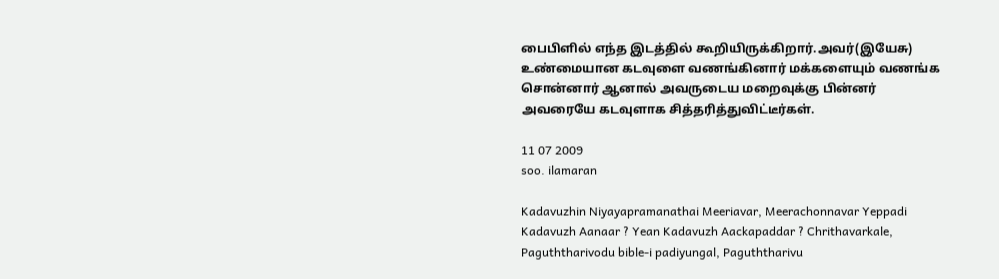பைபிளில் எந்த இடத்தில் கூறியிருக்கிறார்.அவர்(இயேசு) உண்மையான கடவுளை வணங்கினார் மக்களையும் வணங்க சொன்னார் ஆனால் அவருடைய மறைவுக்கு பின்னர் அவரையே கடவுளாக சித்தரித்துவிட்டீர்கள்.

11 07 2009
soo. ilamaran

Kadavuzhin Niyayapramanathai Meeriavar, Meerachonnavar Yeppadi Kadavuzh Aanaar ? Yean Kadavuzh Aackapaddar ? Chrithavarkale, Paguththarivodu bible-i padiyungal, Paguththarivu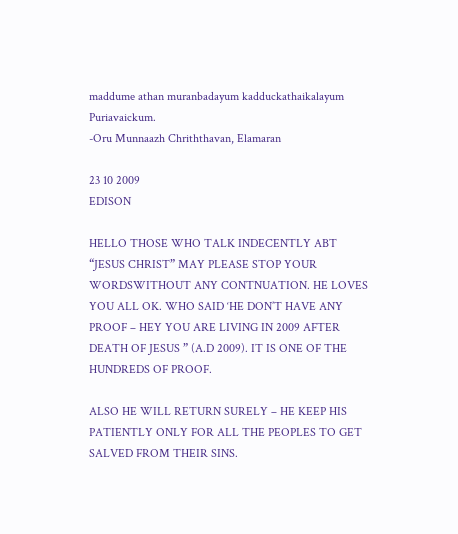maddume athan muranbadayum kadduckathaikalayum Puriavaickum.
-Oru Munnaazh Chriththavan, Elamaran

23 10 2009
EDISON

HELLO THOSE WHO TALK INDECENTLY ABT “JESUS CHRIST” MAY PLEASE STOP YOUR WORDSWITHOUT ANY CONTNUATION. HE LOVES YOU ALL OK. WHO SAID ‘HE DON’T HAVE ANY PROOF – HEY YOU ARE LIVING IN 2009 AFTER DEATH OF JESUS ” (A.D 2009). IT IS ONE OF THE HUNDREDS OF PROOF.

ALSO HE WILL RETURN SURELY – HE KEEP HIS PATIENTLY ONLY FOR ALL THE PEOPLES TO GET SALVED FROM THEIR SINS.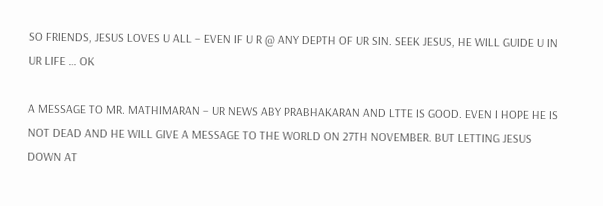SO FRIENDS, JESUS LOVES U ALL – EVEN IF U R @ ANY DEPTH OF UR SIN. SEEK JESUS, HE WILL GUIDE U IN UR LIFE … OK

A MESSAGE TO MR. MATHIMARAN – UR NEWS ABY PRABHAKARAN AND LTTE IS GOOD. EVEN I HOPE HE IS NOT DEAD AND HE WILL GIVE A MESSAGE TO THE WORLD ON 27TH NOVEMBER. BUT LETTING JESUS DOWN AT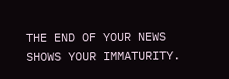THE END OF YOUR NEWS SHOWS YOUR IMMATURITY.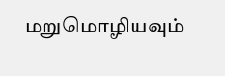மறுமொழியவும்